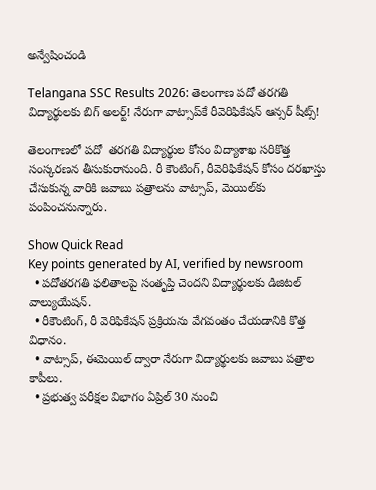అన్వేషించండి

Telangana SSC Results 2026: తెలంగాణ పదో తరగతి విద్యార్థులకు బిగ్ అలర్ట్! నేరుగా వాట్సాప్‌కే రీవెరిఫికేషన్ ఆన్సర్ షీట్స్‌!

తెలంగాణలో పదో  తరగతి విద్యార్థుల కోసం విద్యాశాఖ సరికొత్త సంస్కరణన తీసుకురానుంది. రీ కౌంటింగ్, రీవెరిఫికేషన్ కోసం దరఖాస్తు చేసుకున్న వారికి జవాబు పత్రాలను వాట్సాప్, మెయిల్‌కు పంపించనున్నారు.

Show Quick Read
Key points generated by AI, verified by newsroom
  • పదోతరగతి ఫలితాలపై సంతృప్తి చెందని విద్యార్థులకు డిజిటల్ వాల్యుయేషన్.
  • రీకౌంటింగ్, రీ వెరిఫికేషన్ ప్రక్రియను వేగవంతం చేయడానికి కొత్త విధానం.
  • వాట్సాప్, ఈమెయిల్ ద్వారా నేరుగా విద్యార్థులకు జవాబు పత్రాల కాపీలు.
  • ప్రభుత్వ పరీక్షల విభాగం ఏప్రిల్ 30 నుంచి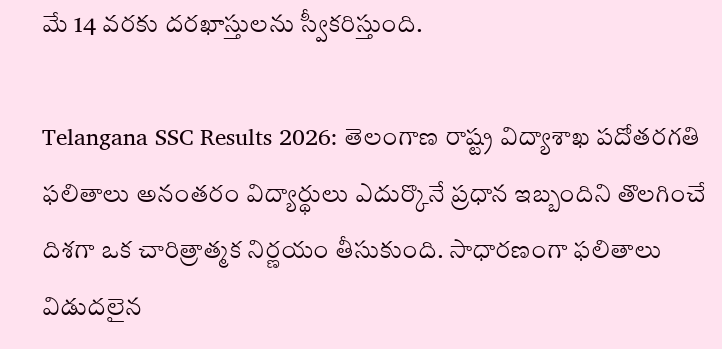మే 14 వరకు దరఖాస్తులను స్వీకరిస్తుంది.

Telangana SSC Results 2026: తెలంగాణ రాష్ట్ర విద్యాశాఖ పదోతరగతి ఫలితాలు అనంతరం విద్యార్థులు ఎదుర్కొనే ప్రధాన ఇబ్బందిని తొలగించే దిశగా ఒక చారిత్రాత్మక నిర్ణయం తీసుకుంది. సాధారణంగా ఫలితాలు విడుదలైన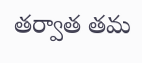తర్వాత తమ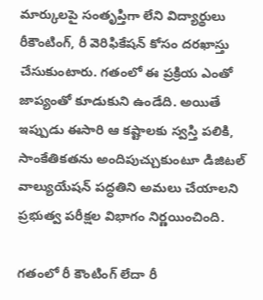మార్కులపై సంతృప్తిగా లేని విద్యార్థులు రీకౌంటింగ్, రీ వెరిఫికేషన్‌ కోసం దరఖాస్తు చేసుకుంటారు. గతంలో ఈ ప్రక్రియ ఎంతో జాప్యంతో కూడుకుని ఉండేది. అయితే ఇప్పుడు ఈసారి ఆ కష్టాలకు స్వస్తి పలికి, సాంకేతికతను అందిపుచ్చుకుంటూ డిజిటల్ వాల్యుయేషన్ పద్ధతిని అమలు చేయాలని ప్రభుత్వ పరీక్షల విభాగం నిర్ణయించింది.

గతంలో రీ కౌంటింగ్ లేదా రీ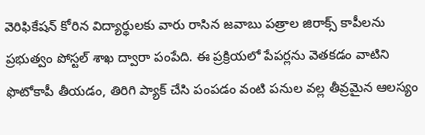వెరిఫికేషన్ కోరిన విద్యార్థులకు వారు రాసిన జవాబు పత్రాల జిరాక్స్‌ కాపీలను ప్రభుత్వం పోస్టల్ శాఖ ద్వారా పంపేది. ఈ ప్రక్రియలో పేపర్లను వెతకడం వాటిని ఫొటోకాపీ తీయడం, తిరిగి ప్యాక్ చేసి పంపడం వంటి పనుల వల్ల తీవ్రమైన ఆలస్యం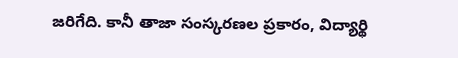జరిగేది. కానీ తాజా సంస్కరణల ప్రకారం, విద్యార్థి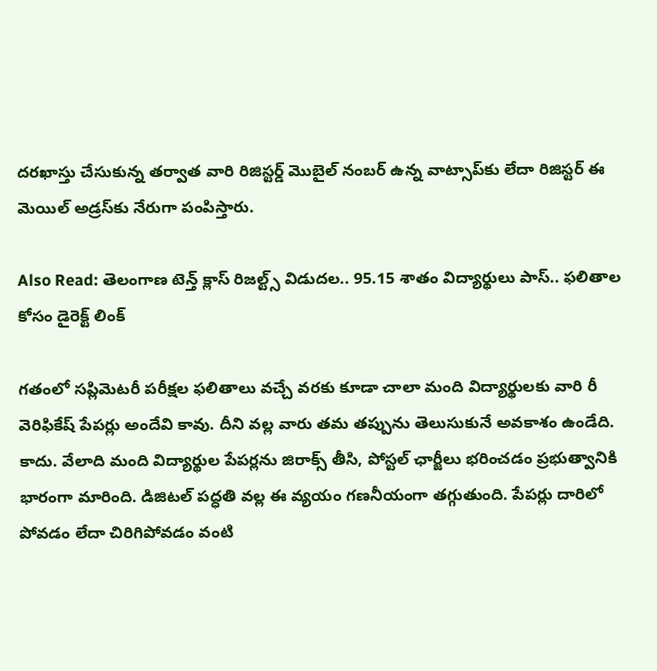దరఖాస్తు చేసుకున్న తర్వాత వారి రిజిస్టర్డ్ మొబైల్‌ నంబర్ ఉన్న వాట్సాప్‌కు లేదా రిజిస్టర్‌ ఈ మెయిల్ అడ్రస్‌కు నేరుగా పంపిస్తారు.

Also Read: తెలంగాణ టెన్త్ క్లాస్ రిజల్ట్స్ విడుదల.. 95.15 శాతం విద్యార్థులు పాస్.. ఫలితాల కోసం డైరెక్ట్ లింక్

గతంలో సప్లిమెటరీ పరీక్షల ఫలితాలు వచ్చే వరకు కూడా చాలా మంది విద్యార్థులకు వారి రీ వెరిఫికేష్ పేపర్లు అందేవి కావు. దీని వల్ల వారు తమ తప్పును తెలుసుకునే అవకాశం ఉండేది. కాదు. వేలాది మంది విద్యార్థుల పేపర్లను జిరాక్స్ తీసి, పోస్టల్ ఛార్జీలు భరించడం ప్రభుత్వానికి భారంగా మారింది. డిజిటల్ పద్ధతి వల్ల ఈ వ్యయం గణనీయంగా తగ్గుతుంది. పేపర్లు దారిలో పోవడం లేదా చిరిగిపోవడం వంటి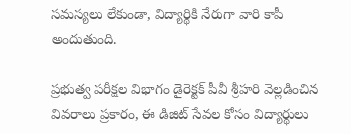సమస్యలు లేకుండా, విద్యార్థికి నేరుగా వారి కాపీ అందుతుంది.

ప్రభుత్వ పరీక్షల విభాగం డైరెక్టక్ పీవీ శ్రీహరి వెల్లడించిన వివరాలు ప్రకారం, ఈ డిజిట్ సేవల కోసం విద్యార్థులు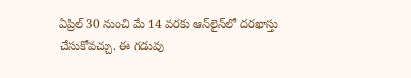ఏప్రిల్ 30 నుంచి మే 14 వరకు ఆన్‌లైన్‌లో దరఖాస్తు చేసుకోవచ్చు. ఈ గడువు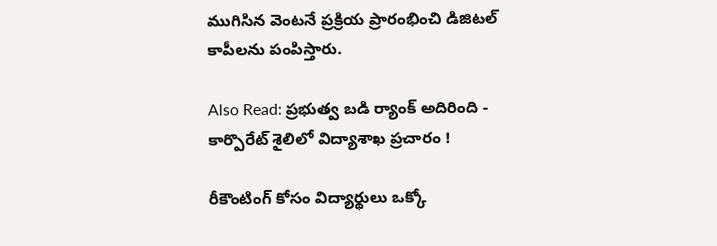ముగిసిన వెంటనే ప్రక్రియ ప్రారంభించి డిజిటల్ కాపీలను పంపిస్తారు.

Also Read: ప్రభుత్వ బడి ర్యాంక్ అదిరింది - కార్పొరేట్ శైలిలో విద్యాశాఖ ప్రచారం !

రీకౌంటింగ్‌ కోసం విద్యార్థులు ఒక్కో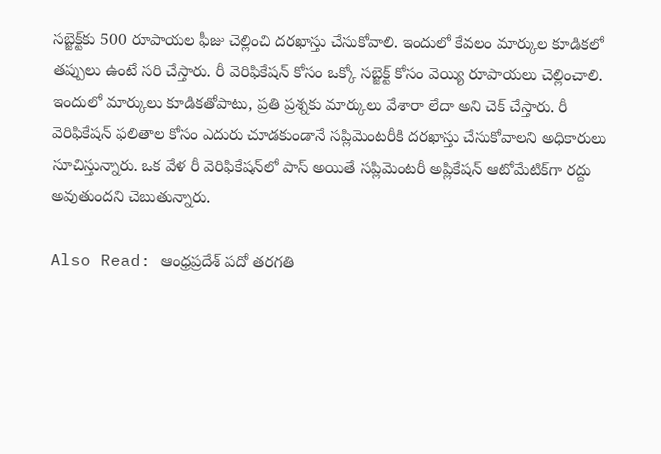సబ్జెక్ట్‌కు 500 రూపాయల ఫీజు చెల్లించి దరఖాస్తు చేసుకోవాలి. ఇందులో కేవలం మార్కుల కూడికలో తప్పులు ఉంటే సరి చేస్తారు. రీ వెరిఫికేషన్ కోసం ఒక్కో సబ్జెక్ట్ కోసం వెయ్యి రూపాయలు చెల్లించాలి. ఇందులో మార్కులు కూడికతోపాటు, ప్రతి ప్రశ్నకు మార్కులు వేశారా లేదా అని చెక్ చేస్తారు. రీ వెరిఫికేషన్ ఫలితాల కోసం ఎదురు చూడకుండానే సప్లిమెంటరీకి దరఖాస్తు చేసుకోవాలని అధికారులు సూచిస్తున్నారు. ఒక వేళ రీ వెరిఫికేషన్‌లో పాస్ అయితే సప్లిమెంటరీ అప్లికేషన్ ఆటోమేటిక్‌గా రద్దు అవుతుందని చెబుతున్నారు.

Also Read: ఆంధ్రప్రదేశ్ పదో తరగతి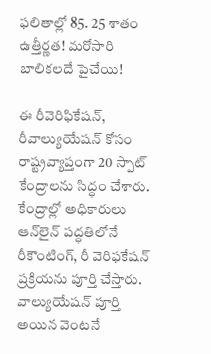ఫలితాల్లో 85. 25 శాతం ఉత్తీర్ణత! మరోసారి బాలికలదే పైచేయి!

ఈ రీవెరిఫికేషన్, రీవాల్యుయేషన్ కోసం రాష్ట్రవ్యాప్తంగా 20 స్పాట్ కేంద్రాలను సిద్ధం చేశారు.  కేంద్రాల్లో అధికారులు ఆన్‌లైన్ పద్ధతిలోనే రీకౌంటింగ్, రీ వెరిఫకేషన్ ప్రక్రియను పూర్తి చేస్తారు. వాల్యుయేషన్ పూర్తి అయిన వెంటనే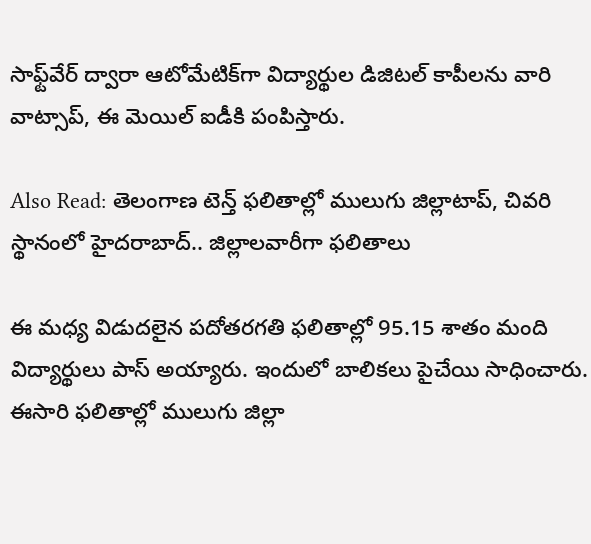సాఫ్ట్‌వేర్ ద్వారా ఆటోమేటిక్‌గా విద్యార్థుల డిజిటల్ కాపీలను వారి వాట్సాప్, ఈ మెయిల్ ఐడీకి పంపిస్తారు.

Also Read: తెలంగాణ టెన్త్ ఫలితాల్లో ములుగు జిల్లాటాప్, చివరి స్థానంలో హైదరాబాద్.. జిల్లాలవారీగా ఫలితాలు

ఈ మధ్య విడుదలైన పదోతరగతి ఫలితాల్లో 95.15 శాతం మంది విద్యార్థులు పాస్ అయ్యారు. ఇందులో బాలికలు పైచేయి సాధించారు. ఈసారి ఫలితాల్లో ములుగు జిల్లా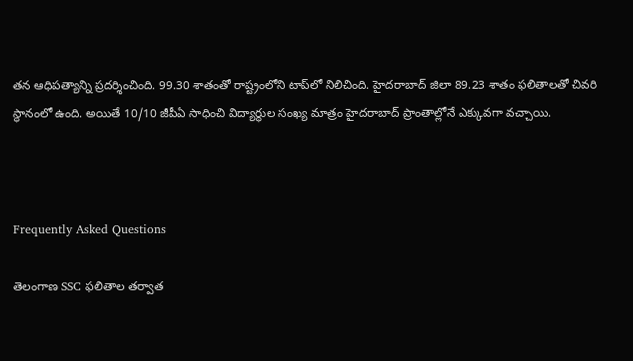తన ఆధిపత్యాన్ని ప్రదర్శించింది. 99.30 శాతంతో రాష్ట్రంలోని టాప్‌లో నిలిచింది. హైదరాబాద్‌ జిలా 89.23 శాతం ఫలితాలతో చివరి స్థానంలో ఉంది. అయితే 10/10 జీపీఏ సాధించి విద్యార్థుల సంఖ్య మాత్రం హైదరాబాద్ ప్రాంతాల్లోనే ఎక్కువగా వచ్చాయి.



Frequently Asked Questions

తెలంగాణ SSC ఫలితాల తర్వాత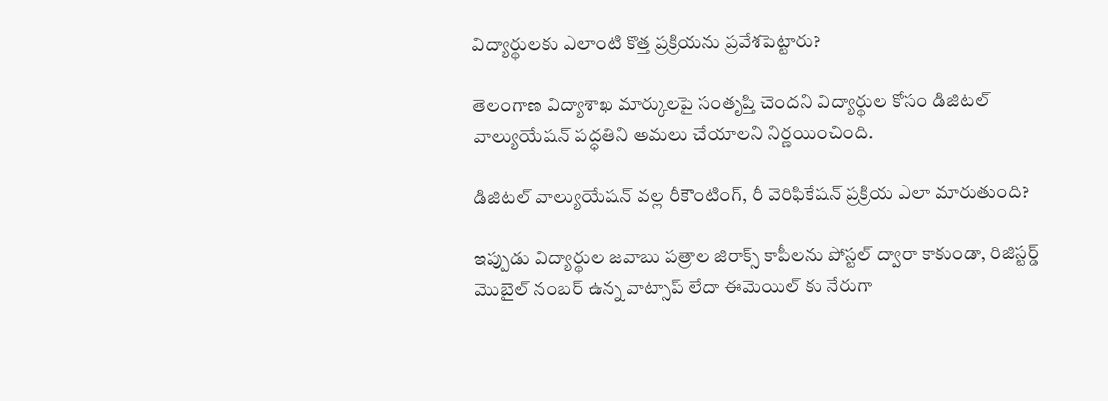విద్యార్థులకు ఎలాంటి కొత్త ప్రక్రియను ప్రవేశపెట్టారు?

తెలంగాణ విద్యాశాఖ మార్కులపై సంతృప్తి చెందని విద్యార్థుల కోసం డిజిటల్ వాల్యుయేషన్ పద్ధతిని అమలు చేయాలని నిర్ణయించింది.

డిజిటల్ వాల్యుయేషన్ వల్ల రీకౌంటింగ్, రీ వెరిఫికేషన్ ప్రక్రియ ఎలా మారుతుంది?

ఇప్పుడు విద్యార్థుల జవాబు పత్రాల జిరాక్స్ కాపీలను పోస్టల్ ద్వారా కాకుండా, రిజిస్టర్డ్ మొబైల్ నంబర్ ఉన్న వాట్సాప్ లేదా ఈమెయిల్ కు నేరుగా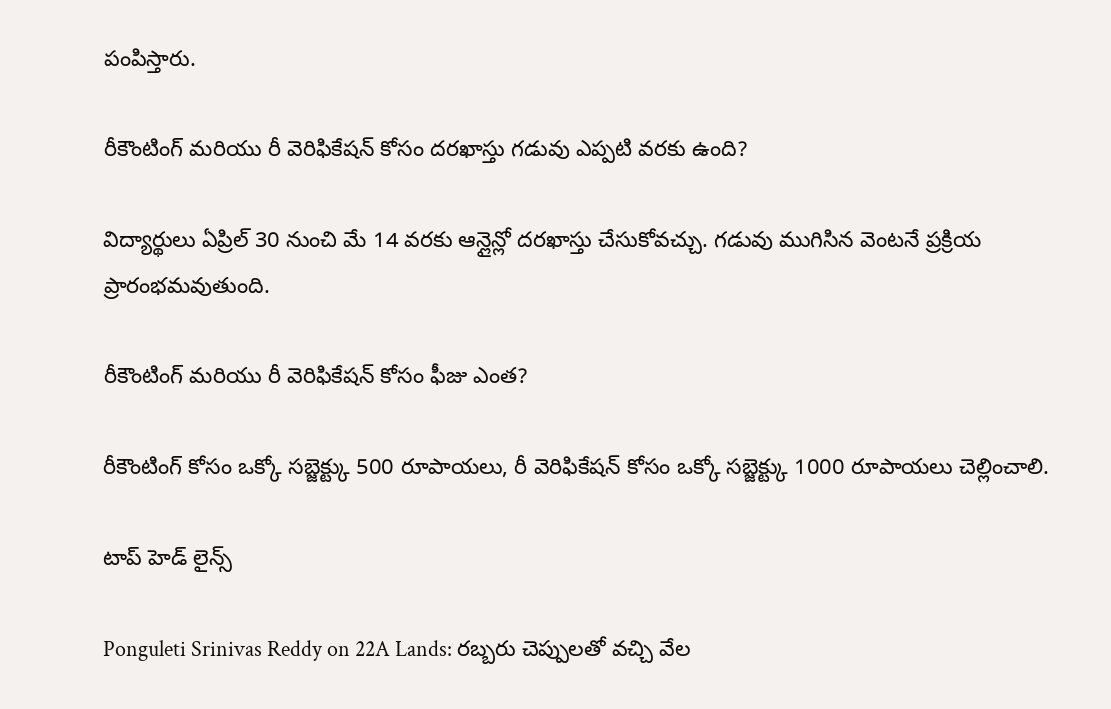పంపిస్తారు.

రీకౌంటింగ్ మరియు రీ వెరిఫికేషన్ కోసం దరఖాస్తు గడువు ఎప్పటి వరకు ఉంది?

విద్యార్థులు ఏప్రిల్ 30 నుంచి మే 14 వరకు ఆన్లైన్లో దరఖాస్తు చేసుకోవచ్చు. గడువు ముగిసిన వెంటనే ప్రక్రియ ప్రారంభమవుతుంది.

రీకౌంటింగ్ మరియు రీ వెరిఫికేషన్ కోసం ఫీజు ఎంత?

రీకౌంటింగ్ కోసం ఒక్కో సబ్జెక్ట్కు 500 రూపాయలు, రీ వెరిఫికేషన్ కోసం ఒక్కో సబ్జెక్ట్కు 1000 రూపాయలు చెల్లించాలి.

టాప్ హెడ్ లైన్స్

Ponguleti Srinivas Reddy on 22A Lands: రబ్బరు చెప్పులతో వచ్చి వేల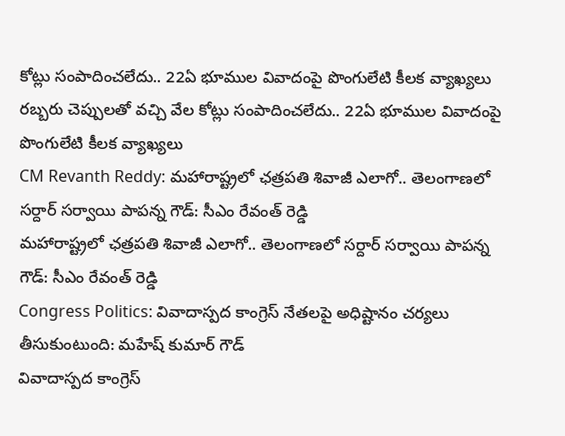కోట్లు సంపాదించలేదు.. 22ఏ భూముల వివాదంపై పొంగులేటి కీలక వ్యాఖ్యలు
రబ్బరు చెప్పులతో వచ్చి వేల కోట్లు సంపాదించలేదు.. 22ఏ భూముల వివాదంపై పొంగులేటి కీలక వ్యాఖ్యలు
CM Revanth Reddy: మహారాష్ట్రలో ఛత్రపతి శివాజీ ఎలాగో.. తెలంగాణలో సర్దార్ సర్వాయి పాపన్న గౌడ్: సీఎం రేవంత్ రెడ్డి
మహారాష్ట్రలో ఛత్రపతి శివాజీ ఎలాగో.. తెలంగాణలో సర్దార్ సర్వాయి పాపన్న గౌడ్: సీఎం రేవంత్ రెడ్డి
Congress Politics: వివాదాస్పద కాంగ్రెస్ నేతలపై అధిష్టానం చర్యలు తీసుకుంటుంది: మహేష్ కుమార్ గౌడ్
వివాదాస్పద కాంగ్రెస్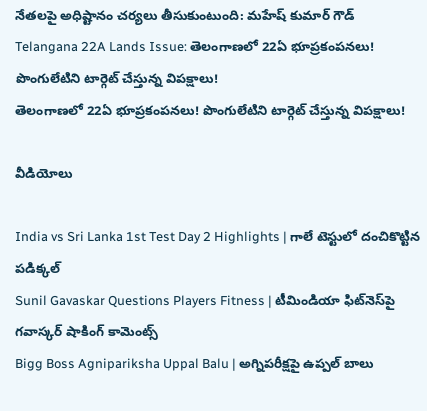నేతలపై అధిష్టానం చర్యలు తీసుకుంటుంది: మహేష్ కుమార్ గౌడ్
Telangana 22A Lands Issue: తెలంగాణలో 22ఏ భూప్రకంపనలు! పొంగులేటిని టార్గెట్ చేస్తున్న విపక్షాలు!
తెలంగాణలో 22ఏ భూప్రకంపనలు! పొంగులేటిని టార్గెట్ చేస్తున్న విపక్షాలు!

వీడియోలు

India vs Sri Lanka 1st Test Day 2 Highlights | గాలే టెస్టులో దంచికొట్టిన పడిక్కల్
Sunil Gavaskar Questions Players Fitness | టీమిండియా ఫిట్‌నెస్‌పై గవాస్కర్ షాకింగ్ కామెంట్స్
Bigg Boss Agnipariksha Uppal Balu | అగ్నిపరీక్షపై ఉప్పల్ బాలు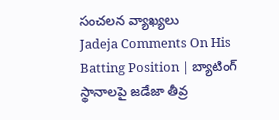సంచలన వ్యాఖ్యలు
Jadeja Comments On His Batting Position | బ్యాటింగ్ స్థానాలపై జడేజా తీవ్ర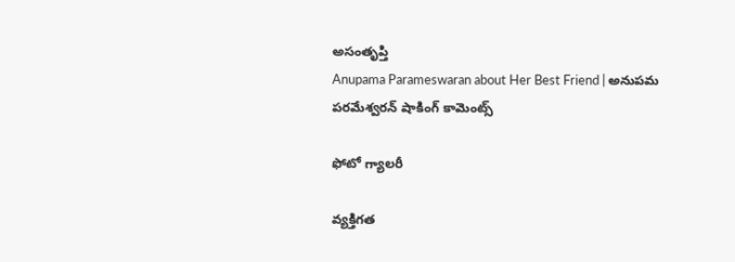అసంతృప్తి
Anupama Parameswaran about Her Best Friend | అనుపమ పరమేశ్వరన్ షాకింగ్ కామెంట్స్

ఫోటో గ్యాలరీ

వ్యక్తిగత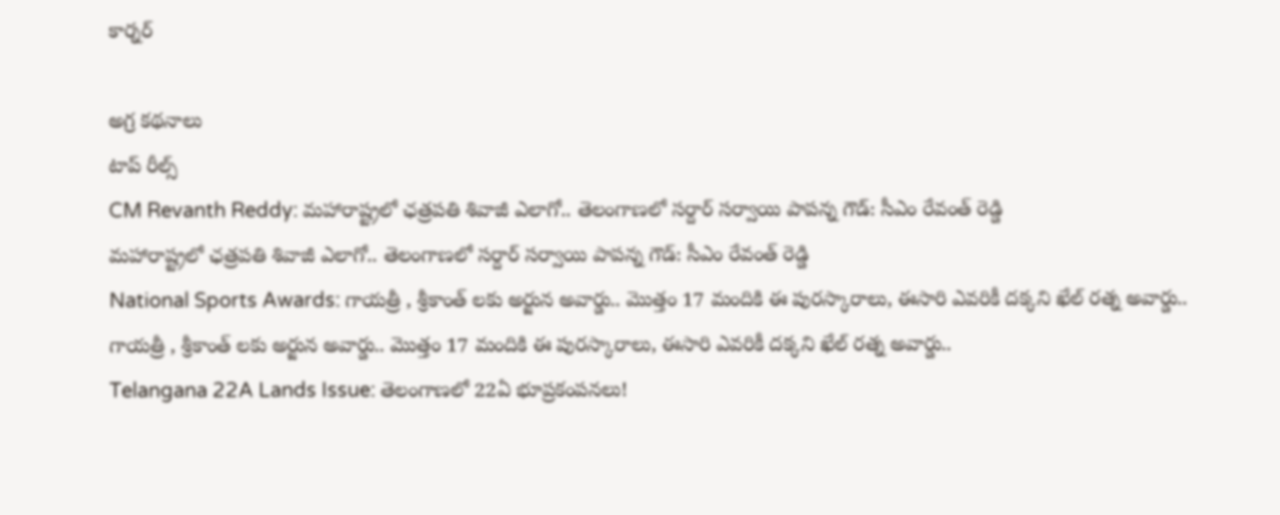కార్నర్

అగ్ర కథనాలు
టాప్ రీల్స్
CM Revanth Reddy: మహారాష్ట్రలో ఛత్రపతి శివాజీ ఎలాగో.. తెలంగాణలో సర్దార్ సర్వాయి పాపన్న గౌడ్: సీఎం రేవంత్ రెడ్డి
మహారాష్ట్రలో ఛత్రపతి శివాజీ ఎలాగో.. తెలంగాణలో సర్దార్ సర్వాయి పాపన్న గౌడ్: సీఎం రేవంత్ రెడ్డి
National Sports Awards: గాయ‌త్రీ , శ్రీకాంత్ లకు అర్జున అవార్డు.. మొత్తం 17 మందికి ఈ పురస్కారాలు, ఈసారి ఎవరికీ దక్కని ఖేల్ రత్న అవార్డు..
గాయ‌త్రీ , శ్రీకాంత్ లకు అర్జున అవార్డు.. మొత్తం 17 మందికి ఈ పురస్కారాలు, ఈసారి ఎవరికీ దక్కని ఖేల్ రత్న అవార్డు..
Telangana 22A Lands Issue: తెలంగాణలో 22ఏ భూప్రకంపనలు!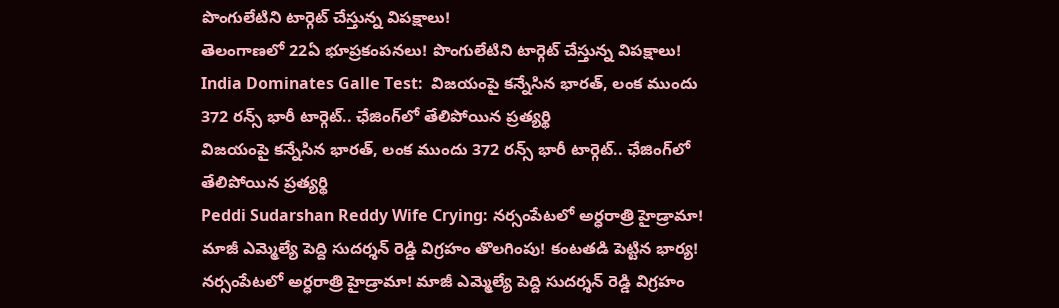పొంగులేటిని టార్గెట్ చేస్తున్న విపక్షాలు!
తెలంగాణలో 22ఏ భూప్రకంపనలు! పొంగులేటిని టార్గెట్ చేస్తున్న విపక్షాలు!
India Dominates Galle Test:  విజ‌యంపై క‌న్నేసిన భార‌త్, లంక ముందు 372 రన్స్ భారీ టార్గెట్.. ఛేజింగ్‌లో తేలిపోయిన ప్రత్యర్థి
విజ‌యంపై క‌న్నేసిన భార‌త్, లంక ముందు 372 రన్స్ భారీ టార్గెట్.. ఛేజింగ్‌లో తేలిపోయిన ప్రత్యర్థి
Peddi Sudarshan Reddy Wife Crying: నర్సంపేటలో అర్ధరాత్రి హైడ్రామా! మాజీ ఎమ్మెల్యే పెద్ది సుదర్శన్ రెడ్డి విగ్రహం తొలగింపు! కంటతడి పెట్టిన భార్య!
నర్సంపేటలో అర్ధరాత్రి హైడ్రామా! మాజీ ఎమ్మెల్యే పెద్ది సుదర్శన్ రెడ్డి విగ్రహం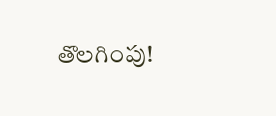తొలగింపు!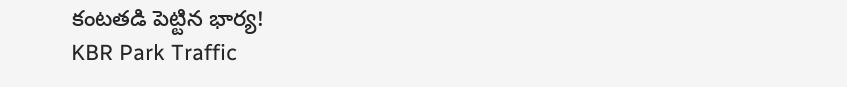కంటతడి పెట్టిన భార్య!
KBR Park Traffic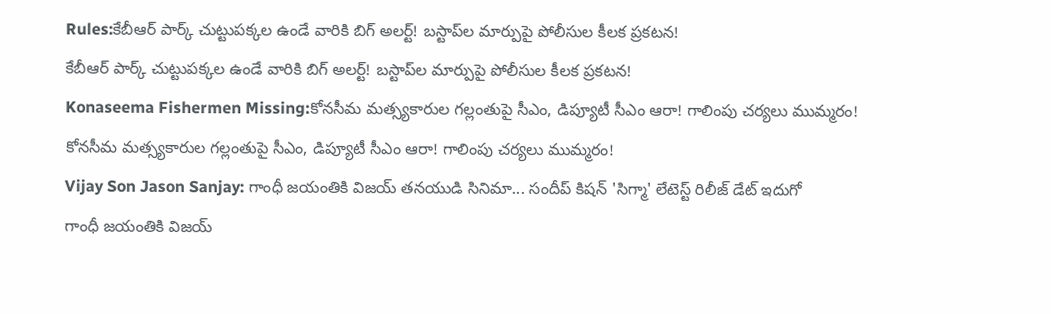Rules:కేబీఆర్ పార్క్ చుట్టుపక్కల ఉండే వారికి బిగ్ అలర్ట్! బస్టాప్‌ల మార్పుపై పోలీసుల కీలక ప్రకటన!
కేబీఆర్ పార్క్ చుట్టుపక్కల ఉండే వారికి బిగ్ అలర్ట్! బస్టాప్‌ల మార్పుపై పోలీసుల కీలక ప్రకటన!
Konaseema Fishermen Missing:కోనసీమ మత్స్యకారుల గల్లంతుపై సీఎం, డిప్యూటీ సీఎం ఆరా! గాలింపు చర్యలు ముమ్మరం!
కోనసీమ మత్స్యకారుల గల్లంతుపై సీఎం, డిప్యూటీ సీఎం ఆరా! గాలింపు చర్యలు ముమ్మరం!
Vijay Son Jason Sanjay: గాంధీ జయంతికి విజయ్ తనయుడి సినిమా... సందీప్ కిషన్ 'సిగ్మా' లేటెస్ట్ రిలీజ్ డేట్ ఇదుగో
గాంధీ జయంతికి విజయ్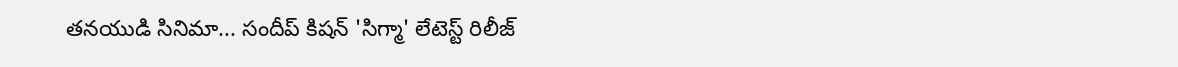తనయుడి సినిమా... సందీప్ కిషన్ 'సిగ్మా' లేటెస్ట్ రిలీజ్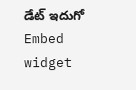డేట్ ఇదుగో
Embed widget